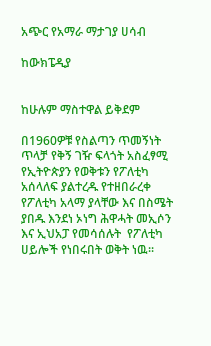አጭር የአማራ ማታገያ ሀሳብ

ከውክፔዲያ


ከሁሉም ማስተዋል ይቅደም

በ1960ዎቹ የስልጣን ጥመኝነት ጥላቻ የቅኝ ገዥ ፍላጎት አስፈፃሚ የኢትዮጵያን የወቅቱን የፖለቲካ አሰላለፍ ያልተረዱ የተዘበራረቀ የፖለቲካ አላማ ያላቸው እና በስሜት ያበዱ እንደነ ኦነግ ሕዋሓት መኢሶን  እና ኢህአፓ የመሳሰሉት  የፖለቲካ ሀይሎች የነበሩበት ወቅት ነዉ፡፡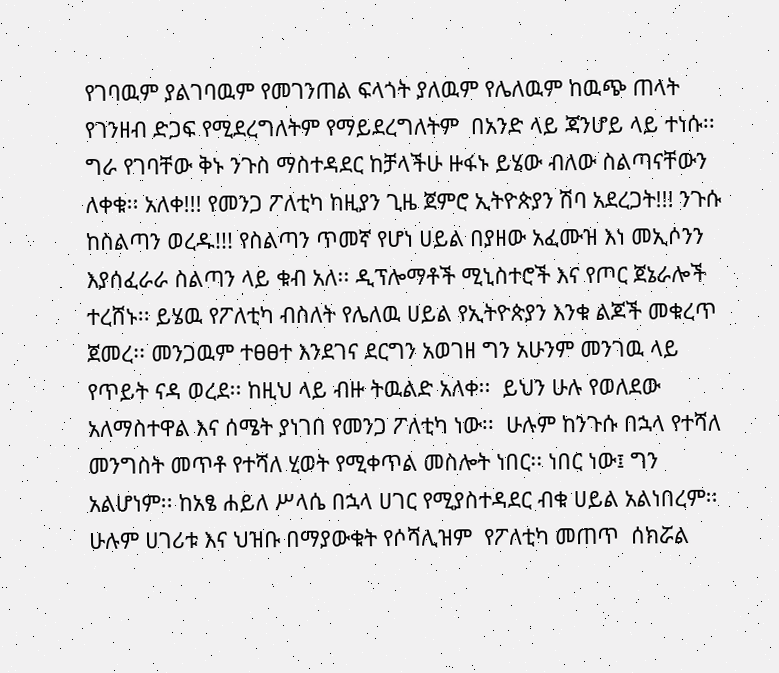የገባዉም ያልገባዉም የመገንጠል ፍላጎት ያለዉም የሌለዉም ከዉጭ ጠላት የገንዘብ ድጋፍ የሚደረግለትም የማይደረግለትም  በአንድ ላይ ጃንሆይ ላይ ተነሱ፡፡ ግራ የገባቸው ቅኑ ንጉስ ማስተዳደር ከቻላችሁ ዙፋኑ ይሄው ብለው ስልጣናቸውን ለቀቁ፡፡ አለቀ!!! የመንጋ ፖለቲካ ከዚያን ጊዜ ጀምሮ ኢትዮጵያን ሽባ አደረጋት!!! ንጉሱ ከስልጣን ወረዱ!!! የስልጣን ጥመኛ የሆነ ሀይል በያዘው አፈሙዝ እነ መኢሶንን እያሰፈራራ ስልጣን ላይ ቁብ አለ፡፡ ዲፕሎማቶች ሚኒስተሮች እና የጦር ጀኔራሎች ተረሸኑ፡፡ ይሄዉ የፖለቲካ ብስለት የሌለዉ ሀይል የኢትዮጵያን እንቁ ልጆች መቁረጥ ጀመረ፡፡ መንጋዉም ተፀፀተ እንደገና ደርግን አወገዘ ግን አሁንም መንገዉ ላይ የጥይት ናዳ ወረደ፡፡ ከዚህ ላይ ብዙ ትዉልድ አለቀ፡፡  ይህን ሁሉ የወለደው አለማስተዋል እና ሰሜት ያነገበ የመንጋ ፖለቲካ ነው፡፡  ሁሉም ከንጉሱ በኋላ የተሻለ መንግስት መጥቶ የተሻለ ሂወት የሚቀጥል መስሎት ነበር፡፡ ነበር ነው፤ ግን አልሆነም፡፡ ከአፄ ሐይለ ሥላሴ በኋላ ሀገር የሚያስተዳደር ብቁ ሀይል አልነበረም፡፡ ሁሉም ሀገሪቱ እና ህዝቡ በማያውቁት የሶሻሊዝም  የፖለቲካ መጠጥ  ሰክሯል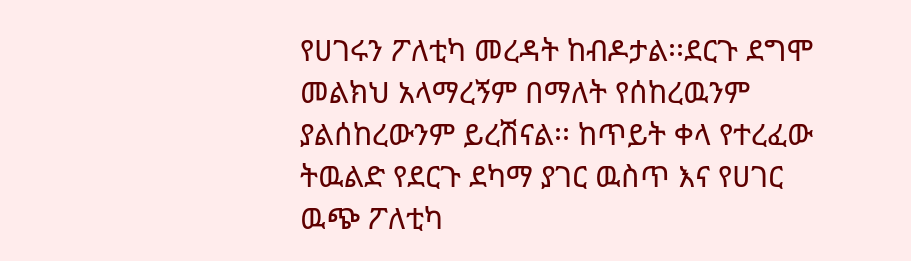የሀገሩን ፖለቲካ መረዳት ከብዶታል፡፡ደርጉ ደግሞ መልክህ አላማረኝም በማለት የሰከረዉንም ያልሰከረውንም ይረሽናል፡፡ ከጥይት ቀላ የተረፈው ትዉልድ የደርጉ ደካማ ያገር ዉስጥ እና የሀገር ዉጭ ፖለቲካ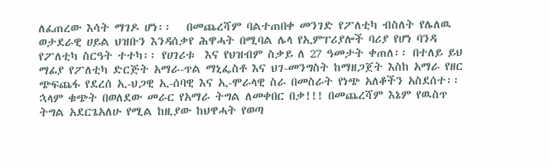ለፈጠረው እሳት ማገዶ ሆነ፡፡   በመጨረሻም ባልተጠበቀ መንገድ የፖለቲካ ብስለት የሌለዉ ወታደራዊ ሀይል ህዝቡን እንዳሰቃየ ሕዋሓት በሚባል ሌላ የኢምፐሪያሎች ባሪያ የሆነ ባንዳ የፖለቲካ ስርዓት ተተካ፡፡ የሀገሪቱ  እና የህዝብም ስቃይ ለ 27 ዓመታት ቀጠለ፡፡ በተለይ ይህ ማፊያ የፖለቲካ ድርጅት አማራ-ጥል ማኒፌስቶ እና ህገ-መንግስት ከማዘጋጀት እስከ አማራ የዘር ጭፍጨፋ የደረሰ ኢ-ህጋዊ ኢ-ሰባዊ እና ኢ-ሞራላዊ ስራ በመስራት የነጭ አለቆችን አስደሰተ፡፡ ኋላም ቁጭት በወለደው መራር የአማራ ትግል ለመቀበር በቃ!!! በመጨረሻም እኔም የዉስጥ ትግል አደርጌአለሁ የሚል ከዚያው ከህዋሓት የወጣ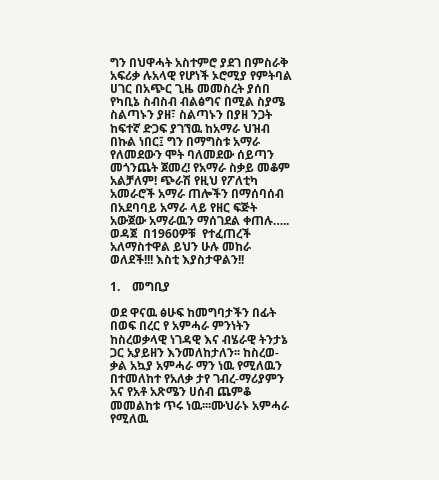ግን በህዋሓት አስተምሮ ያደገ በምስራቅ አፍሪቃ ሉአላዊ የሆነች ኦሮሚያ የምትባል ሀገር በአጭር ጊዜ መመስረት ያሰበ የካቢኔ ስብስብ ብልፅግና በሚል ስያሜ ስልጣኑን ያዘ፣ ስልጣኑን በያዘ ንጋት ከፍተኛ ድጋፍ ያገኘዉ ከአማራ ህዝብ በኩል ነበር፤ ግን በማግስቱ አማራ የለመደውን ሞት ባለመደው ሰይጣን መጎንጨት ጀመረ! የአማራ ስቃይ መቆም አልቻለም! ጭራሽ የዚህ የፖለቲካ አመራሮች አማራ ጠሎችን በማሰባሰብ በአደባባይ አማራ ላይ የዘር ፍጅት አውጀው አማራዉን ማሰገደል ቀጠሉ….. ወዳጀ  በ1960ዎቹ  የተፈጠረች አለማስተዋል ይህን ሁሉ መከራ ወለደች!!! እስቲ እያስታዋልን!!

1.    መግቢያ

ወደ ዋናዉ ፅሁፍ ከመግባታችን በፊት በወፍ በረር የ አምሓራ ምንነትን ከስረወቃላዊ ነገዳዊ እና ብሄራዊ ትንታኔ ጋር አያይዘን እንመለከታለን፡፡ ከስረወ-ቃል አኳያ አምሓራ ማን ነዉ የሚለዉን በተመለከተ የአለቃ ታየ ገብረ-ማሪያምን አና የአቶ አጽሜን ሀሰብ ጨምቆ መመልከቱ ጥሩ ነዉ፡፡፡ሙህራኑ አምሓራ  የሚለዉ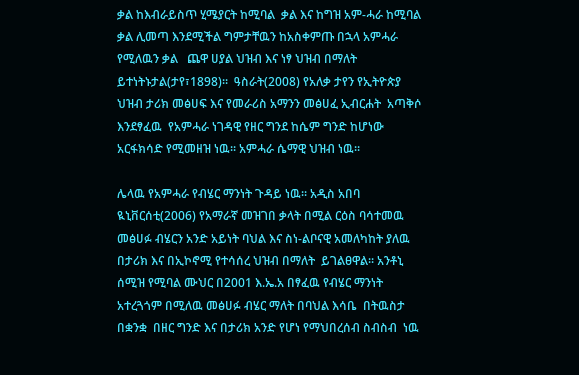ቃል ከእብራይስጥ ሂሜያርት ከሚባል  ቃል እና ከግዝ አም-ሓራ ከሚባል ቃል ሊመጣ እንደሚችል ግምታቸዉን ከአስቀምጡ በኋላ አምሓራ  የሚለዉን ቃል   ጨዋ ሀያል ህዝብ እና ነፃ ህዝብ በማለት  ይተነትኑታል(ታየ፣1898)፡፡  ዓስራት(2008) የአለቃ ታየን የኢትዮጵያ ህዝብ ታሪክ መፅሀፍ እና የመራሪስ አማንን መፅሀፈ ኢብርሐት  አጣቅሶ እንደፃፈዉ  የአምሓራ ነገዳዊ የዘር ግንደ ከሴም ግንድ ከሆነው አርፋክሳድ የሚመዘዝ ነዉ፡፡ አምሓራ ሴማዊ ህዝብ ነዉ፡፡

ሌላዉ የአምሓራ የብሄር ማንነት ጉዳይ ነዉ፡፡ አዲስ አበባ ዪኒቨርሰቲ(2006) የአማራኛ መዝገበ ቃላት በሚል ርዕስ ባሳተመዉ መፅሀፉ ብሄርን አንድ አይነት ባህል እና ስነ-ልቦናዊ አመለካከት ያለዉ በታሪክ እና በኢኮኖሚ የተሳሰረ ህዝብ በማለት  ይገልፀዋል፡፡ አንቶኒ ሰሚዝ የሚባል ሙህር በ2001 እ.ኤ.አ በፃፈዉ የብሄር ማንነት አተረጓጎም በሚለዉ መፅሀፉ ብሄር ማለት በባህል እሳቤ  በትዉስታ በቋንቋ  በዘር ግንድ እና በታሪክ አንድ የሆነ የማህበረሰብ ስብስብ  ነዉ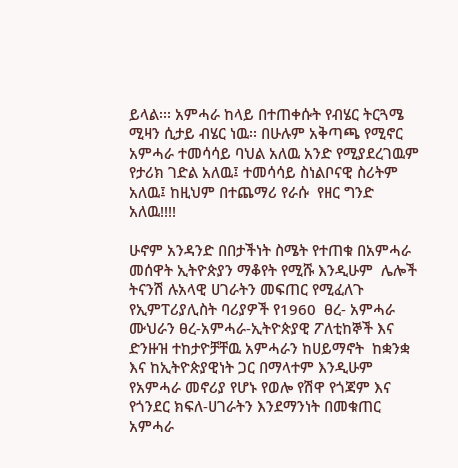ይላል፡፡፡ አምሓራ ከላይ በተጠቀሱት የብሄር ትርጓሜ  ሚዛን ሲታይ ብሄር ነዉ፡፡ በሁሉም አቅጣጫ የሚኖር አምሓራ ተመሳሳይ ባህል አለዉ አንድ የሚያደረገዉም የታሪክ ገድል አለዉ፤ ተመሳሳይ ስነልቦናዊ ስሪትም አለዉ፤ ከዚህም በተጨማሪ የራሱ  የዘር ግንድ አለዉ!!!!

ሁኖም አንዳንድ በበታችነት ስሜት የተጠቁ በአምሓራ መሰዋት ኢትዮጵያን ማቆየት የሚሹ እንዲሁም  ሌሎች ትናንሽ ሉአላዊ ሀገራትን መፍጠር የሚፈለጉ የኢምፐሪያሊስት ባሪያዎች የ1960  ፀረ- አምሓራ ሙህራን ፀረ-አምሓራ-ኢትዮጵያዊ ፖለቲከኞች እና ድንዙዝ ተከታዮቻቸዉ አምሓራን ከሀይማኖት  ከቋንቋ እና ከኢትዮጵያዊነት ጋር በማላተም እንዲሁም የአምሓራ መኖሪያ የሆኑ የወሎ የሽዋ የጎጃም እና የጎንደር ክፍለ-ሀገራትን እንደማንነት በመቁጠር አምሓራ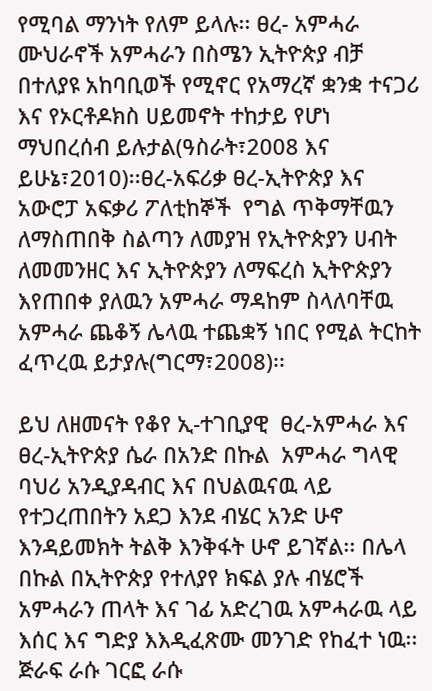የሚባል ማንነት የለም ይላሉ፡፡ ፀረ- አምሓራ ሙህራኖች አምሓራን በስሜን ኢትዮጵያ ብቻ በተለያዩ አከባቢወች የሚኖር የአማረኛ ቋንቋ ተናጋሪ እና የኦርቶዶክስ ሀይመኖት ተከታይ የሆነ ማህበረሰብ ይሉታል(ዓስራት፣2008 እና ይሁኔ፣2010)፡፡ፀረ-አፍሪቃ ፀረ-ኢትዮጵያ እና  አውሮፓ አፍቃሪ ፖለቲከኞች  የግል ጥቅማቸዉን ለማስጠበቅ ስልጣን ለመያዝ የኢትዮጵያን ሀብት ለመመንዘር እና ኢትዮጵያን ለማፍረስ ኢትዮጵያን እየጠበቀ ያለዉን አምሓራ ማዳከም ስላለባቸዉ አምሓራ ጨቆኝ ሌላዉ ተጨቋኝ ነበር የሚል ትርከት ፈጥረዉ ይታያሉ(ግርማ፣2008)፡፡

ይህ ለዘመናት የቆየ ኢ-ተገቢያዊ  ፀረ-አምሓራ እና ፀረ-ኢትዮጵያ ሴራ በአንድ በኩል  አምሓራ ግላዊ ባህሪ አንዲያዳብር እና በህልዉናዉ ላይ የተጋረጠበትን አደጋ እንደ ብሄር አንድ ሁኖ እንዳይመክት ትልቅ እንቅፋት ሁኖ ይገኛል፡፡ በሌላ በኩል በኢትዮጵያ የተለያየ ክፍል ያሉ ብሄሮች አምሓራን ጠላት እና ገፊ አድረገዉ አምሓራዉ ላይ እሰር እና ግድያ እእዲፈጽሙ መንገድ የከፈተ ነዉ፡፡ ጅራፍ ራሱ ገርፎ ራሱ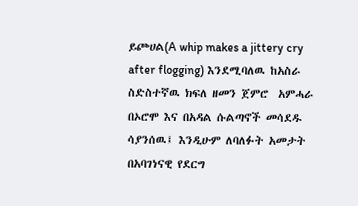ይጮሀል(A whip makes a jittery cry after flogging) እንደሚባለዉ ከአስራ ስድስተኛዉ ክፍለ ዘመን ጀምሮ  አምሓራ በኦሮሞ እና በአዳል ሱልጣኖች መሳደዱ ሳያንሰዉ፤ እንዲሁም ለባለፉት አመታት በአባገነናዊ የደርግ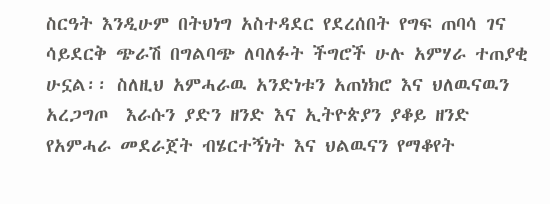ስርዓት እንዲሁም በትህነግ አስተዳደር የደረሰበት የግፍ ጠባሳ ገና ሳይደርቅ ጭራሽ በግልባጭ ለባለፉት ችግሮች ሁሉ አምሃራ ተጠያቂ ሁኗል፡፡ ስለዚህ አምሓራዉ አንድነቱን አጠነክሮ እና ህለዉናዉን አረጋግጦ  እራሱን ያድን ዘንድ እና ኢትዮጵያን ያቆይ ዘንድ የአምሓራ መደራጀት ብሄርተኝነት እና ህልዉናን የማቆየት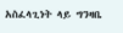አስፈላጊነት ላይ ግንዛቤ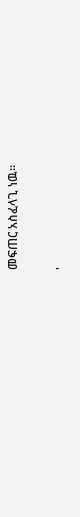መፍጠር አስፈላጊ ነዉ፡፡

'